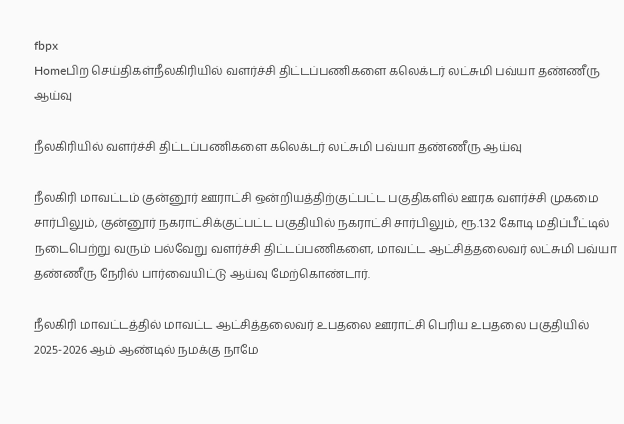fbpx
Homeபிற செய்திகள்நீலகிரியில் வளர்ச்சி திட்டப்பணிகளை கலெக்டர் லட்சுமி பவ்யா தண்ணீரு ஆய்வு

நீலகிரியில் வளர்ச்சி திட்டப்பணிகளை கலெக்டர் லட்சுமி பவ்யா தண்ணீரு ஆய்வு

நீலகிரி மாவட்டம் குன்னூர் ஊராட்சி ஒன்றியத்திற்குட்பட்ட பகுதிகளில் ஊரக வளர்ச்சி முகமை சார்பிலும், குன்னூர் நகராட்சிக்குட்பட்ட பகுதியில் நகராட்சி சார்பிலும், ரூ.1.32 கோடி மதிப்பீட்டில் நடைபெற்று வரும் பல்வேறு வளர்ச்சி திட்டப்பணிகளை, மாவட்ட ஆட்சித்தலைவர் லட்சுமி பவ்யா தண்ணீரு நேரில் பார்வையிட்டு ஆய்வு மேற்கொண்டார்.

நீலகிரி மாவட்டத்தில் மாவட்ட ஆட்சித்தலைவர் உபதலை ஊராட்சி பெரிய உபதலை பகுதியில் 2025-2026 ஆம் ஆண்டில் நமக்கு நாமே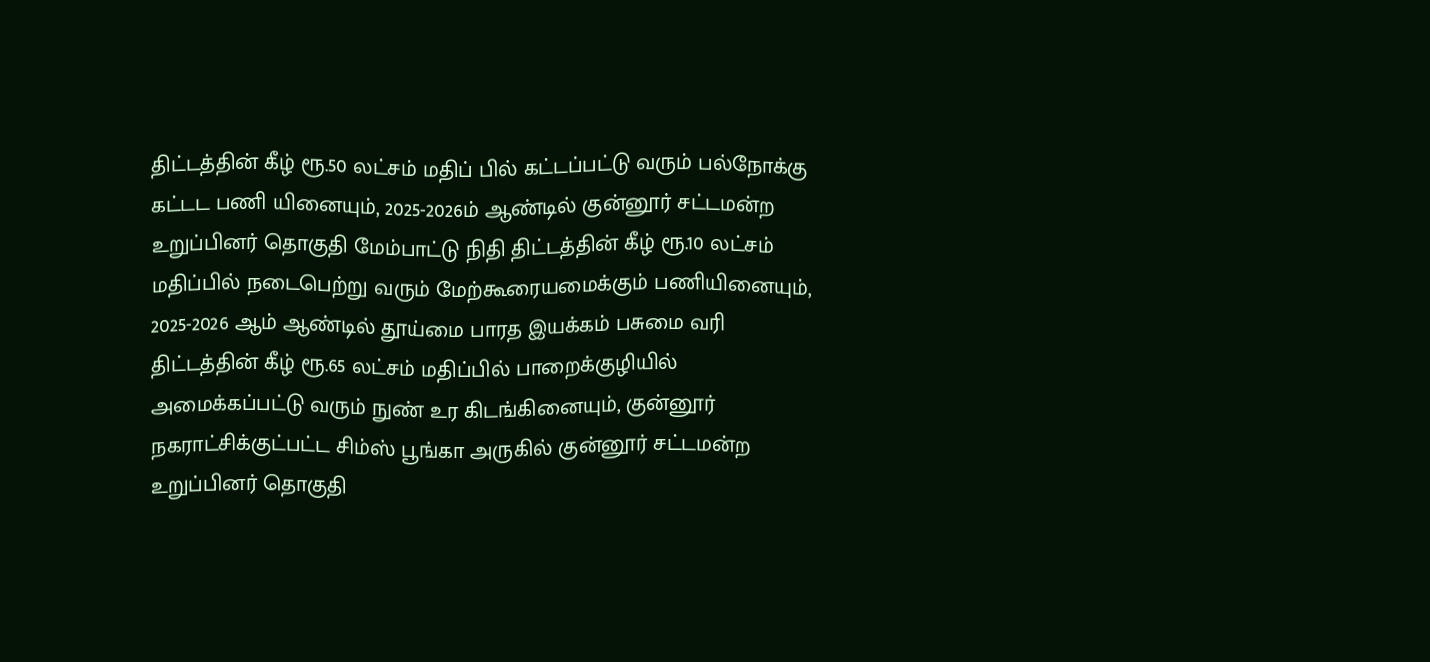திட்டத்தின் கீழ் ரூ.50 லட்சம் மதிப் பில் கட்டப்பட்டு வரும் பல்நோக்கு கட்டட பணி யினையும், 2025-2026ம் ஆண்டில் குன்னூர் சட்டமன்ற உறுப்பினர் தொகுதி மேம்பாட்டு நிதி திட்டத்தின் கீழ் ரூ.10 லட்சம் மதிப்பில் நடைபெற்று வரும் மேற்கூரையமைக்கும் பணியினையும், 2025-2026 ஆம் ஆண்டில் தூய்மை பாரத இயக்கம் பசுமை வரி திட்டத்தின் கீழ் ரூ.65 லட்சம் மதிப்பில் பாறைக்குழியில் அமைக்கப்பட்டு வரும் நுண் உர கிடங்கினையும், குன்னூர் நகராட்சிக்குட்பட்ட சிம்ஸ் பூங்கா அருகில் குன்னூர் சட்டமன்ற உறுப்பினர் தொகுதி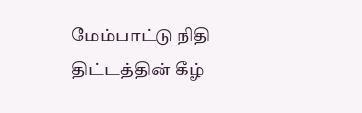மேம்பாட்டு நிதி திட்டத்தின் கீழ்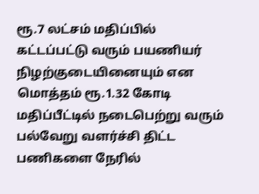ரூ.7 லட்சம் மதிப்பில் கட்டப்பட்டு வரும் பயணியர் நிழற்குடையினையும் என மொத்தம் ரூ.1.32 கோடி மதிப்பீட்டில் நடைபெற்று வரும் பல்வேறு வளர்ச்சி திட்ட பணிகளை நேரில்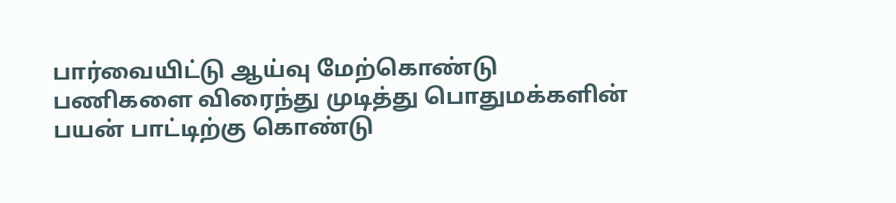பார்வையிட்டு ஆய்வு மேற்கொண்டு பணிகளை விரைந்து முடித்து பொதுமக்களின் பயன் பாட்டிற்கு கொண்டு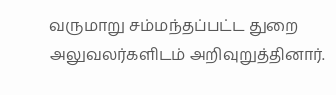வருமாறு சம்மந்தப்பட்ட துறை அலுவலர்களிடம் அறிவுறுத்தினார்.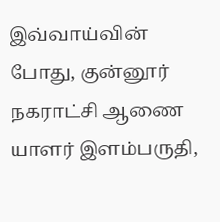இவ்வாய்வின் போது, குன்னூர் நகராட்சி ஆணை யாளர் இளம்பருதி,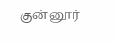குன்னூர்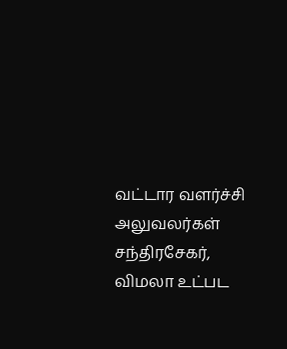வட்டார வளர்ச்சி அலுவலர்கள் சந்திரசேகர், விமலா உட்பட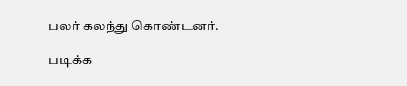பலர் கலந்து கொண்டனர்.

படிக்க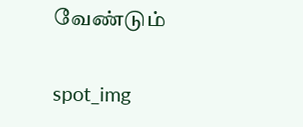வேண்டும்

spot_img